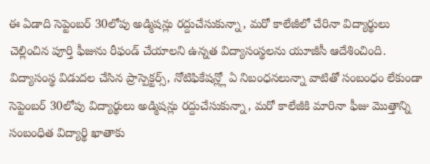ఈ ఏడాది సెప్టెంబర్ 30లోపు అడ్మిషన్లు రద్దుచేసుకున్నా, మరో కాలేజీలో చేరినా విద్యార్థులు చెల్లించిన పూర్తి ఫీజును రీఫండ్ చేయాలని ఉన్నత విద్యాసంస్థలను యూజీసీ ఆదేశించింది. విద్యాసంస్థ విడుదల చేసిన ప్రాస్పెక్టర్స్, నోటిఫికేషన్ల్లో ఏ నిబంధనలున్నా వాటితో సంబంధం లేకుండా సెప్టెంబర్ 30లోపు విద్యార్థులు అడ్మిషన్లు రద్దుచేసుకున్నా, మరో కాలేజీకి మారినా ఫీజు మొత్తాన్ని సంబంధిత విద్యార్థి ఖాతాకు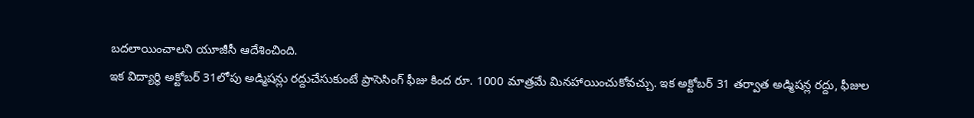బదలాయించాలని యూజీసీ ఆదేశించింది.
ఇక విద్యార్థి అక్టోబర్ 31లోపు అడ్మిషన్లు రద్దుచేసుకుంటే ప్రాసెసింగ్ ఫీజు కింద రూ. 1000 మాత్రమే మినహాయించుకోవచ్చు. ఇక అక్టోబర్ 31 తర్వాత అడ్మిషన్ల రద్దు, ఫీజుల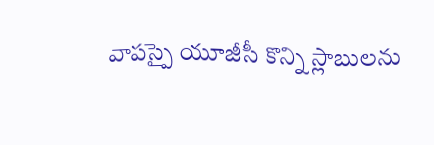వాపస్పై యూజీసీ కొన్ని స్లాబులను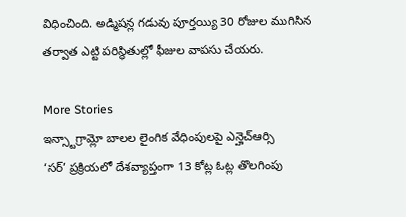విధించింది. అడ్మిషన్ల గడువు పూర్తయ్యి 30 రోజుల ముగిసిన తర్వాత ఎట్టి పరిస్థితుల్లో ఫీజుల వాపసు చేయరు.

More Stories
ఇన్స్టాగ్రామ్లో బాలల లైంగిక వేధింపులపై ఎన్హెచ్ఆర్సి
‘సర్’ ప్రక్రియలో దేశవ్యాప్తంగా 13 కోట్ల ఓట్ల తొలగింపు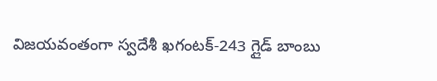విజయవంతంగా స్వదేశీ ఖగంటక్-243 గ్లైడ్ బాంబు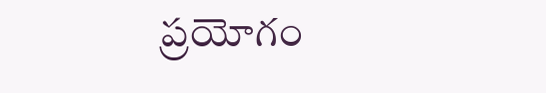ప్రయోగం